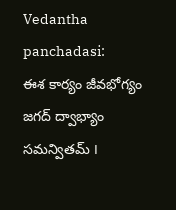Vedantha panchadasi:
ఈశ కార్యం జీవభోగ్యం
జగద్ ద్వాభ్యాం సమన్వితమ్ ౹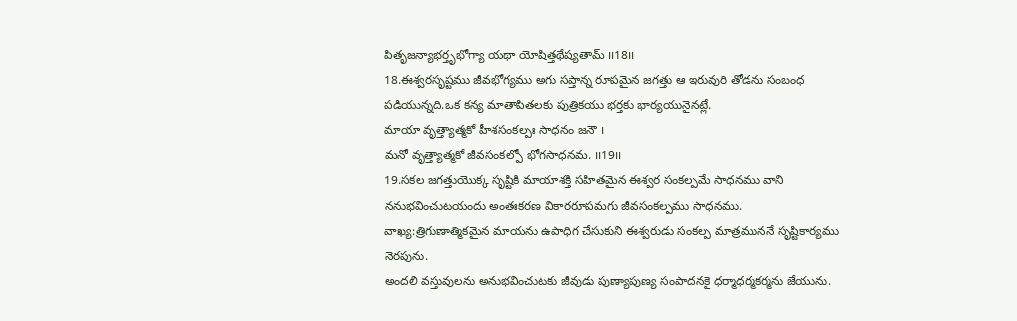పితృజన్యాభర్తృభోగ్యా యథా యోషిత్తథేష్యతామ్ ౹౹18౹౹
18.ఈశ్వరసృష్టము జీవభోగ్యము అగు సప్తాన్న రూపమైన జగత్తు ఆ ఇరువురి తోడను సంబంధ పడియున్నది.ఒక కన్య మాతాపితలకు పుత్రికయు భర్తకు భార్యయునైనట్లే.
మాయా వృత్త్యాత్మకో హీశసంకల్పః సాధనం జనౌ ౹
మనో వృత్త్యాత్మకో జీవసంకల్పో భోగసాధనమ. ౹౹19౹౹
19.సకల జగత్తుయొక్క సృష్టికి మాయాశక్తి సహితమైన ఈశ్వర సంకల్పమే సాధనము వాని ననుభవించుటయందు అంతఃకరణ వికారరూపమగు జీవసంకల్పము సాధనము.
వాఖ్య:త్రిగుణాత్మికమైన మాయను ఉపాధిగ చేసుకుని ఈశ్వరుడు సంకల్ప మాత్రముననే సృష్టికార్యము నెరపును.
అందలి వస్తువులను అనుభవించుటకు జీవుడు పుణ్యాపుణ్య సంపాదనకై ధర్మాధర్మకర్మను జేయును.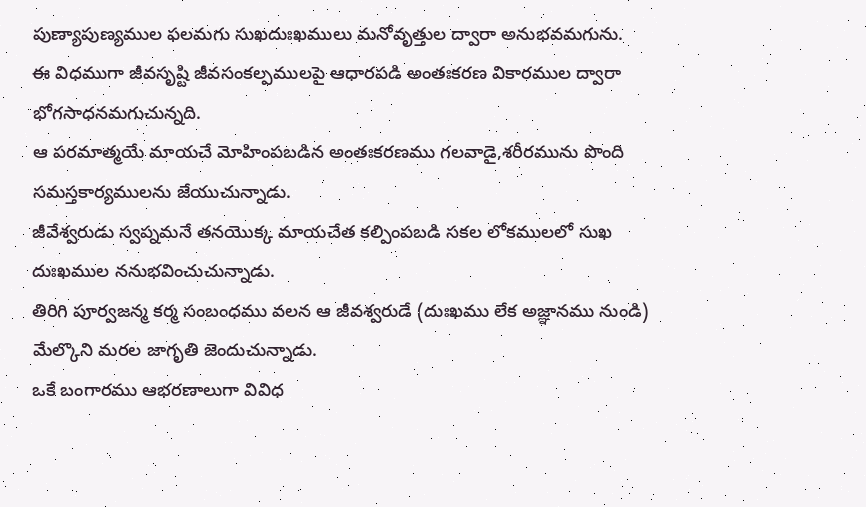పుణ్యాపుణ్యముల ఫలమగు సుఖదుఃఖములు మనోవృత్తుల ద్వారా అనుభవమగును.
ఈ విధముగా జీవసృష్టి జీవసంకల్పములపై ఆధారపడి అంతఃకరణ వికారముల ద్వారా భోగసాధనమగుచున్నది.
ఆ పరమాత్మయే మాయచే మోహింపబడిన అంతఃకరణము గలవాడై,శరీరమును పొంది సమస్తకార్యములను జేయుచున్నాడు.
జీవేశ్వరుడు స్వప్నమనే తనయొక్క మాయచేత కల్పింపబడి సకల లోకములలో సుఖ దుఃఖముల ననుభవించుచున్నాడు.
తిరిగి పూర్వజన్మ కర్మ సంబంధము వలన ఆ జీవశ్వరుడే (దుఃఖము లేక అజ్ఞానము నుండి) మేల్కొని మరల జాగృతి జెందుచున్నాడు.
ఒకే బంగారము ఆభరణాలుగా వివిధ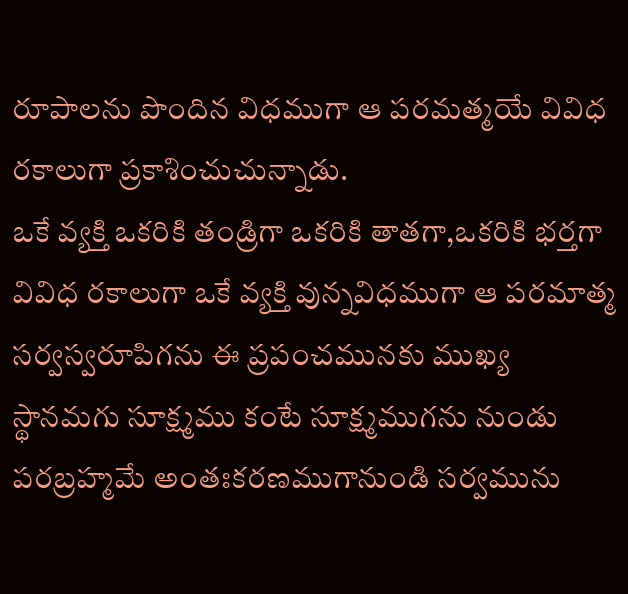రూపాలను పొందిన విధముగా ఆ పరమత్మయే వివిధ రకాలుగా ప్రకాశించుచున్నాడు.
ఒకే వ్యక్తి ఒకరికి తండ్రిగా ఒకరికి తాతగా,ఒకరికి భర్తగా వివిధ రకాలుగా ఒకే వ్యక్తి వున్నవిధముగా ఆ పరమాత్మ సర్వస్వరూపిగను ఈ ప్రపంచమునకు ముఖ్య స్థానమగు సూక్ష్మము కంటే సూక్ష్మముగను నుండు పరబ్రహ్మమే అంతఃకరణముగానుండి సర్వమును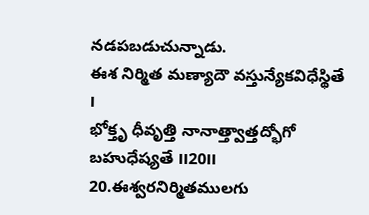నడపబడుచున్నాడు.
ఈశ నిర్మిత మణ్యాదౌ వస్తున్యేకవిధేస్థితే ౹
భోక్తృ ధీవృత్తి నానాత్త్వాత్తద్భోగో బహుధేష్యతే ౹౹20౹౹
20.ఈశ్వరనిర్మితములగు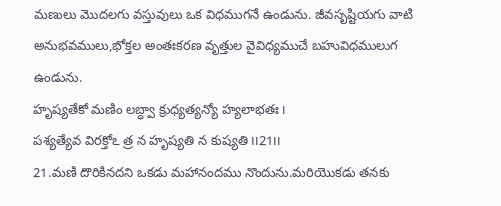మణులు మొదలగు వస్తువులు ఒక విధముగనే ఉండును. జీవసృష్టియగు వాటి అనుభవములు,భోక్తల అంతఃకరణ వృత్తుల వైవిధ్యముచే బహువిధములుగ ఉండును.
హృష్యతేకో మణిం లబ్ధ్వా క్రుధ్యత్యన్యో హ్యలాభతః ౹
పశ్యత్యేవ విరక్తోఽ త్ర న హృష్యతి న కుష్యతి ౹౹21౹౹
21.మణి దొరికినదని ఒకడు మహానందము నొందును.మరియొకడు తనకు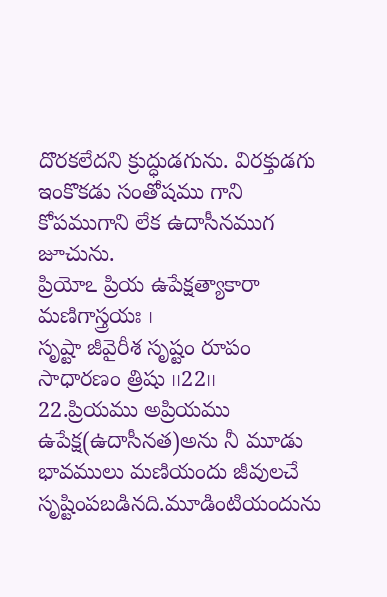దొరకలేదని క్రుద్ధుడగును. విరక్తుడగు ఇంకొకడు సంతోషము గాని కోపముగాని లేక ఉదాసీనముగ జూచును.
ప్రియోఽ ప్రియ ఉపేక్షత్యాకారా మణిగాస్త్రయః ౹
సృష్టా జీవైరీశ సృష్టం రూపం సాధారణం త్రిషు ౹౹22౹౹
22.ప్రియము అప్రియము ఉపేక్ష(ఉదాసీనత)అను నీ మూడు భావములు మణియందు జీవులచే సృష్టింపబడినది.మూడింటియందును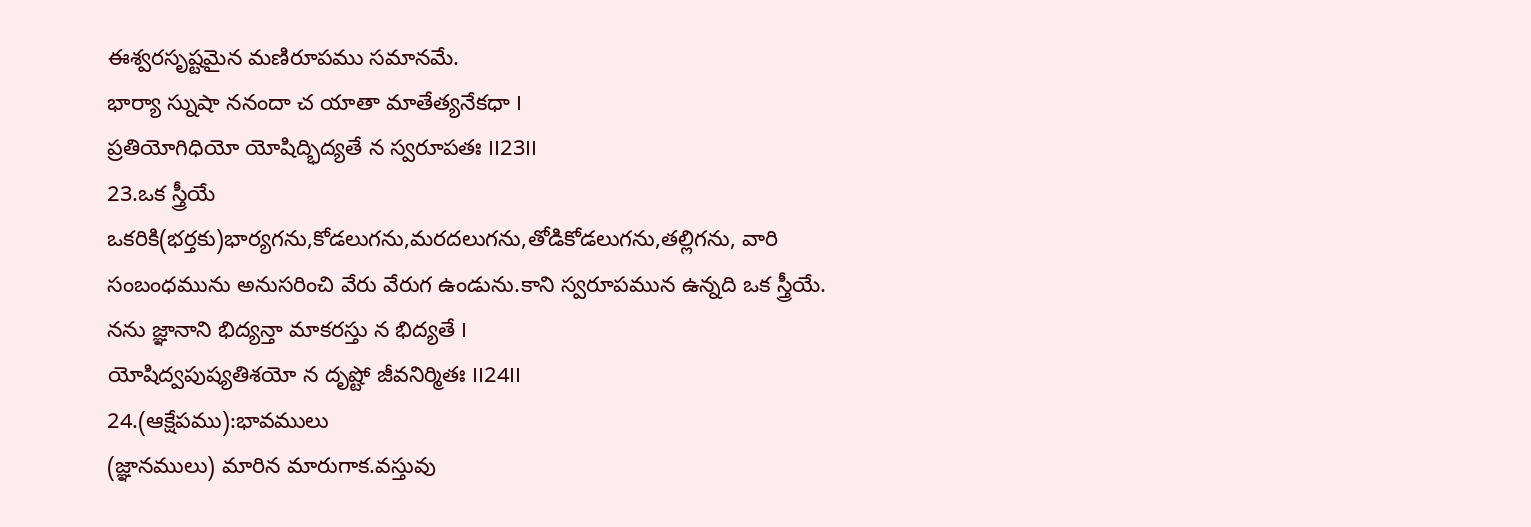ఈశ్వరసృష్టమైన మణిరూపము సమానమే.
భార్యా స్నుషా ననందా చ యాతా మాతేత్యనేకధా ౹
ప్రతియోగిధియో యోషిద్భిద్యతే న స్వరూపతః ౹౹23౹౹
23.ఒక స్త్రీయే ఒకరికి(భర్తకు)భార్యగను,కోడలుగను,మరదలుగను,తోడికోడలుగను,తల్లిగను, వారి సంబంధమును అనుసరించి వేరు వేరుగ ఉండును.కాని స్వరూపమున ఉన్నది ఒక స్త్రీయే.
నను జ్ఞానాని భిద్యన్తా మాకరస్తు న భిద్యతే ౹
యోషిద్వపుష్యతిశయో న దృష్టో జీవనిర్మితః ౹౹24౹౹
24.(ఆక్షేపము):భావములు
(జ్ఞానములు) మారిన మారుగాక.వస్తువు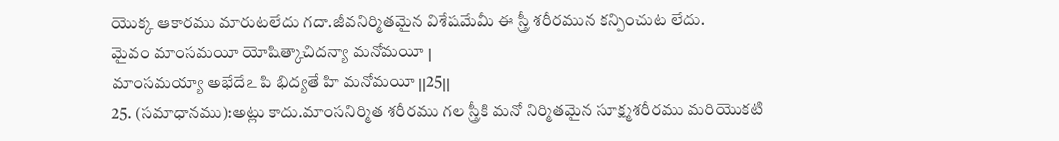యొక్క ఆకారము మారుటలేదు గదా.జీవనిర్మితమైన విశేషమేమీ ఈ స్త్రీ శరీరమున కన్పించుట లేదు.
మైవం మాంసమయీ యోషిత్కాచిదన్యా మనోమయీ ౹
మాంసమయ్యా అభేదేఽ పి భిద్యతే హి మనోమయీ ౹౹25౹౹
25. (సమాధానము):అట్లు కాదు.మాంసనిర్మిత శరీరము గల స్త్రీకి మనో నిర్మితమైన సూక్ష్మశరీరము మరియొకటి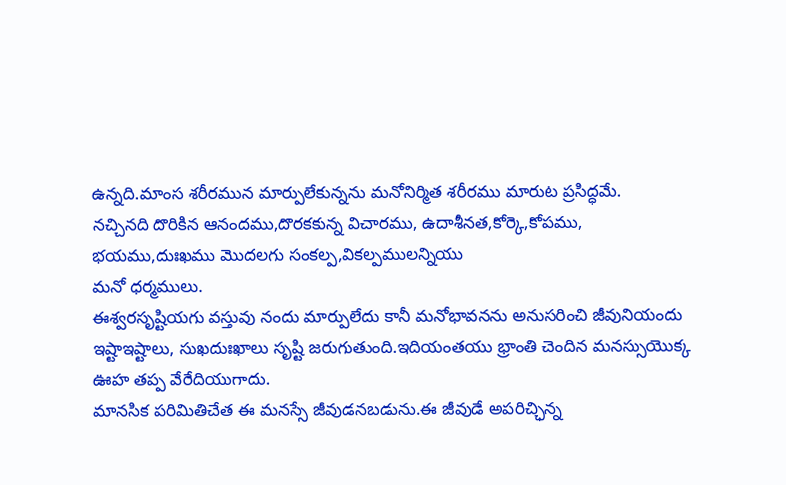ఉన్నది.మాంస శరీరమున మార్పులేకున్నను మనోనిర్మిత శరీరము మారుట ప్రసిద్ధమే.
నచ్చినది దొరికిన ఆనందము,దొరకకున్న విచారము, ఉదాశీనత,కోర్కె,కోపము,
భయము,దుఃఖము మొదలగు సంకల్ప,వికల్పములన్నియు
మనో ధర్మములు.
ఈశ్వరసృష్టియగు వస్తువు నందు మార్పులేదు కానీ మనోభావనను అనుసరించి జీవునియందు ఇష్టాఇష్టాలు, సుఖదుఃఖాలు సృష్టి జరుగుతుంది.ఇదియంతయు భ్రాంతి చెందిన మనస్సుయొక్క ఊహ తప్ప వేరేదియుగాదు.
మానసిక పరిమితిచేత ఈ మనస్సే జీవుడనబడును.ఈ జీవుడే అపరిచ్ఛిన్న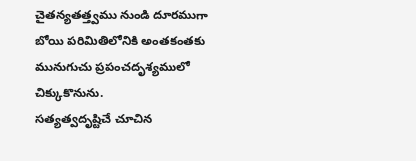చైతన్యతత్త్వము నుండి దూరముగా బోయి పరిమితిలోనికి అంతకంతకు మునుగుచు ప్రపంచదృశ్యములో చిక్కుకొనును.
సత్యత్వదృష్టిచే చూచిన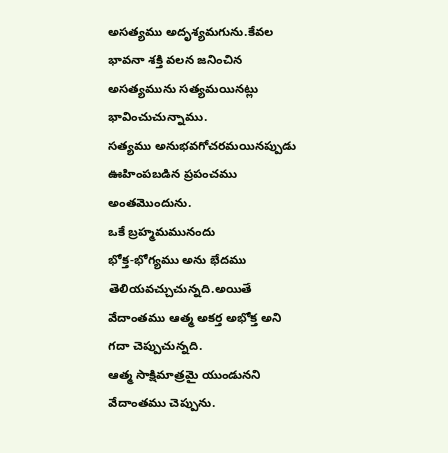అసత్యము అదృశ్యమగును.కేవల భావనా శక్తి వలన జనించిన అసత్యమును సత్యమయినట్లు భావించుచున్నాము.
సత్యము అనుభవగోచరమయినప్పుడు ఊహింపబడిన ప్రపంచము అంతమొందును.
ఒకే బ్రహ్మమమునందు
భోక్త-భోగ్యము అను భేదము తెలియవచ్చుచున్నది.అయితే వేదాంతము ఆత్మ అకర్త అభోక్త అని గదా చెప్పుచున్నది.
ఆత్మ సాక్షిమాత్రమై యుండునని వేదాంతము చెప్పును.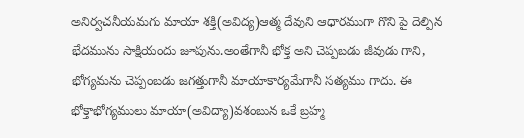అనిర్వచనీయమగు మాయా శక్తి(అవిద్య)ఆత్మ దేవుని ఆధారముగా గొని పై దెల్పిన భేదమును సాక్షియందు జూపును.అంతేగానీ భోక్త అని చెప్పబడు జీవుడు గాని, భోగ్యమను చెప్పంబడు జగత్తుగానీ మాయాకార్యమేగానీ సత్యము గాదు. ఈ భోక్తాభోగ్యములు మాయా(అవిద్యా)వశంబున ఒకే బ్రహ్మ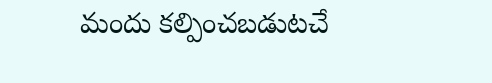మందు కల్పించబడుటచే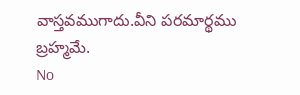వాస్తవముగాదు.వీని పరమార్థము బ్రహ్మమే.
No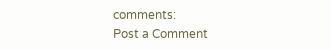comments:
Post a Comment